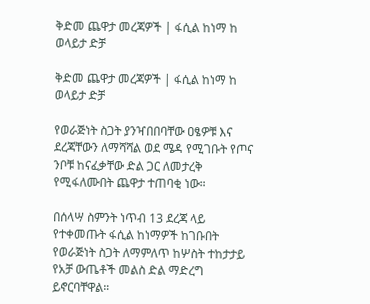ቅድመ ጨዋታ መረጃዎች | ፋሲል ከነማ ከ ወላይታ ድቻ

ቅድመ ጨዋታ መረጃዎች | ፋሲል ከነማ ከ ወላይታ ድቻ

የወራጅነት ስጋት ያንዣበበባቸው ዐፄዎቹ እና ደረጃቸውን ለማሻሻል ወደ ሜዳ የሚገቡት የጦና ንቦቹ ከናፈቃቸው ድል ጋር ለመታረቅ የሚፋለሙበት ጨዋታ ተጠባቂ ነው።

በሰላሣ ስምንት ነጥብ 13 ደረጃ ላይ የተቀመጡት ፋሲል ከነማዎች ከገቡበት የወራጅነት ስጋት ለማምለጥ ከሦስት ተከታታይ የአቻ ውጤቶች መልስ ድል ማድረግ ይኖርባቸዋል።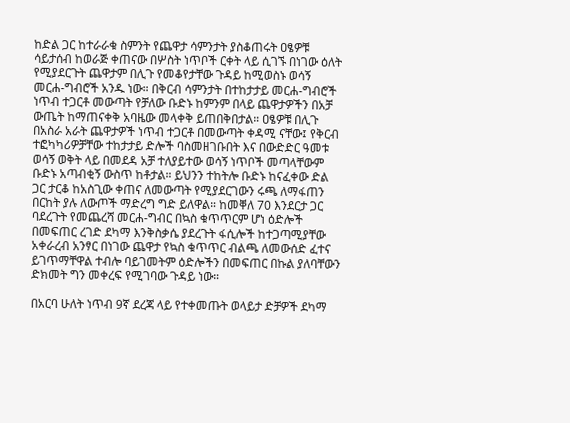ከድል ጋር ከተራራቁ ስምንት የጨዋታ ሳምንታት ያስቆጠሩት ዐፄዎቹ ሳይታሰብ ከወራጅ ቀጠናው በሦስት ነጥቦች ርቀት ላይ ሲገኙ በነገው ዕለት የሚያደርጉት ጨዋታም በሊጉ የመቆየታቸው ጉዳይ ከሚወስኑ ወሳኝ መርሐ-ግብሮች አንዱ ነው። በቅርብ ሳምንታት በተከታታይ መርሐ-ግብሮች ነጥብ ተጋርቶ መውጣት የቻለው ቡድኑ ከምንም በላይ ጨዋታዎችን በአቻ ውጤት ከማጠናቀቅ አባዜው መላቀቅ ይጠበቅበታል። ዐፄዎቹ በሊጉ በአስራ አራት ጨዋታዎች ነጥብ ተጋርቶ በመውጣት ቀዳሚ ናቸው፤ የቅርብ ተፎካካሪዎቻቸው ተከታታይ ድሎች ባስመዘገቡበት እና በውድድር ዓመቱ ወሳኝ ወቅት ላይ በመደዳ አቻ ተለያይተው ወሳኝ ነጥቦች መጣላቸውም ቡድኑ አጣብቂኝ ውስጥ ከቶታል። ይህንን ተከትሎ ቡድኑ ከናፈቀው ድል ጋር ታርቆ ከአስጊው ቀጠና ለመውጣት የሚያደርገውን ሩጫ ለማፋጠን በርከት ያሉ ለውጦች ማድረግ ግድ ይለዋል። ከመቐለ 70 እንደርታ ጋር ባደረጉት የመጨረሻ መርሐ-ግብር በኳስ ቁጥጥርም ሆነ ዕድሎች በመፍጠር ረገድ ደካማ እንቅስቃሴ ያደረጉት ፋሲሎች ከተጋጣሚያቸው አቀራረብ አንፃር በነገው ጨዋታ የኳስ ቁጥጥር ብልጫ ለመውሰድ ፈተና ይገጥማቸዋል ተብሎ ባይገመትም ዕድሎችን በመፍጠር በኩል ያለባቸውን ድክመት ግን መቀረፍ የሚገባው ጉዳይ ነው።

በአርባ ሁለት ነጥብ 9ኛ ደረጃ ላይ የተቀመጡት ወላይታ ድቻዎች ደካማ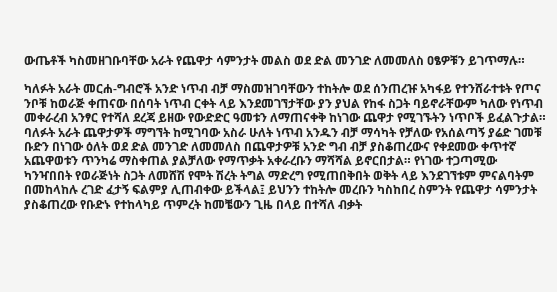ውጤቶች ካስመዘገቡባቸው አራት የጨዋታ ሳምንታት መልስ ወደ ድል መንገድ ለመመለስ ዐፄዎቹን ይገጥማሉ።

ካለፉት አራት መርሐ-ግብሮች አንድ ነጥብ ብቻ ማስመዝገባቸውን ተከትሎ ወደ ሰንጠረዡ አካፋይ የተንሸራተቱት የጦና ንቦቹ ከወራጅ ቀጠናው በሰባት ነጥብ ርቀት ላይ እንደመገኘታቸው ያን ያህል የከፋ ስጋት ባይኖራቸውም ካለው የነጥብ መቀራረብ አንፃር የተሻለ ደረጃ ይዘው የውድድር ዓመቱን ለማጠናቀቅ ከነገው ጨዋታ የሚገኙትን ነጥቦች ይፈልጉታል። ባለፉት አራት ጨዋታዎች ማግኘት ከሚገባው አስራ ሁለት ነጥብ አንዱን ብቻ ማሳካት የቻለው የአሰልጣኝ ያሬድ ገመቹ ቡድን በነገው ዕለት ወደ ድል መንገድ ለመመለስ በጨዋታዎቹ አንድ ግብ ብቻ ያስቆጠረውና የቀደመው ቀጥተኛ አጨዋወቱን ጥንካሬ ማስቀጠል ያልቻለው የማጥቃት አቀራረቡን ማሻሻል ይኖርበታል። የነገው ተጋጣሚው ካንዣበበት የወራጅነት ስጋት ለመሸሽ የሞት ሽረት ትግል ማድረግ የሚጠበቅበት ወቅት ላይ እንደገኘቱም ምናልባትም በመከላከሉ ረገድ ፈታኝ ፍልምያ ሊጠብቀው ይችላል፤ ይህንን ተከትሎ መረቡን ካስከበረ ስምንት የጨዋታ ሳምንታት ያስቆጠረው የቡድኑ የተከላካይ ጥምረት ከመቼውን ጊዜ በላይ በተሻለ ብቃት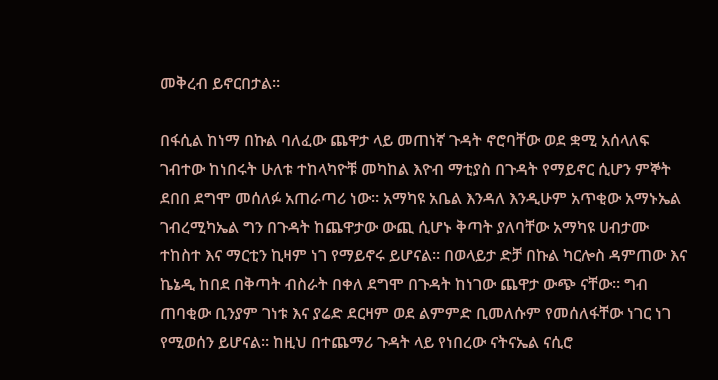መቅረብ ይኖርበታል።

በፋሲል ከነማ በኩል ባለፈው ጨዋታ ላይ መጠነኛ ጉዳት ኖሮባቸው ወደ ቋሚ አሰላለፍ ገብተው ከነበሩት ሁለቱ ተከላካዮቹ መካከል እዮብ ማቲያስ በጉዳት የማይኖር ሲሆን ምኞት ደበበ ደግሞ መሰለፉ አጠራጣሪ ነው። አማካዩ አቤል እንዳለ እንዲሁም አጥቂው አማኑኤል ገብረሚካኤል ግን በጉዳት ከጨዋታው ውጪ ሲሆኑ ቅጣት ያለባቸው አማካዩ ሀብታሙ ተከስተ እና ማርቲን ኪዛም ነገ የማይኖሩ ይሆናል። በወላይታ ድቻ በኩል ካርሎስ ዳምጠው እና ኬኔዲ ከበደ በቅጣት ብስራት በቀለ ደግሞ በጉዳት ከነገው ጨዋታ ውጭ ናቸው። ግብ ጠባቂው ቢንያም ገነቱ እና ያሬድ ደርዛም ወደ ልምምድ ቢመለሱም የመሰለፋቸው ነገር ነገ የሚወሰን ይሆናል። ከዚህ በተጨማሪ ጉዳት ላይ የነበረው ናትናኤል ናሲሮ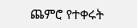ጨምሮ የተቀሩት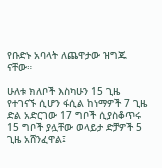የቡድኑ አባላት ለጨዋታው ዝግጁ ናቸው።

ሁለቱ ክለቦች እስካሁን 15 ጊዜ የተገናኙ ሲሆን ፋሲል ከነማዎች 7 ጊዜ ድል አድርገው 17 ግቦች ሲያስቆጥሩ 15 ግቦች ያሏቸው ወላይታ ድቻዎች 5 ጊዜ አሸንፈዋል፤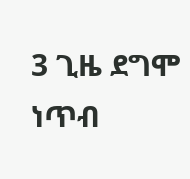3 ጊዜ ደግሞ ነጥብ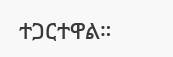ተጋርተዋል።